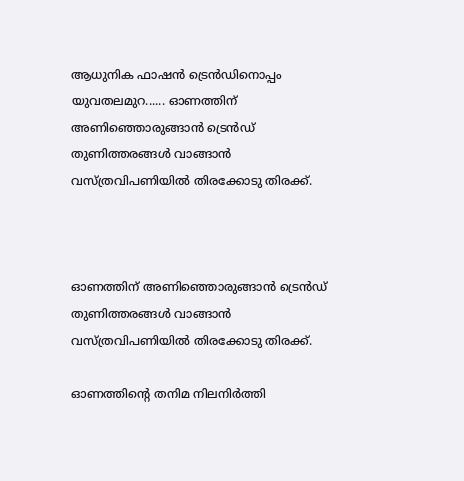ആധുനിക ഫാഷന്‍ ട്രെന്‍ഡിനൊപ്പം യുവതലമുറ...... ഓണത്തിന് അണിഞ്ഞൊരുങ്ങാന്‍ ട്രെന്‍ഡ് തുണിത്തരങ്ങള്‍ വാങ്ങാന്‍ വസ്ത്രവിപണിയില്‍ തിരക്കോടു തിരക്ക്.



ഓണത്തിന് അണിഞ്ഞൊരുങ്ങാന്‍ ട്രെന്‍ഡ് തുണിത്തരങ്ങള്‍ വാങ്ങാന്‍ വസ്ത്രവിപണിയില്‍ തിരക്കോടു തിരക്ക്.

ഓണത്തിന്റെ തനിമ നിലനിര്‍ത്തി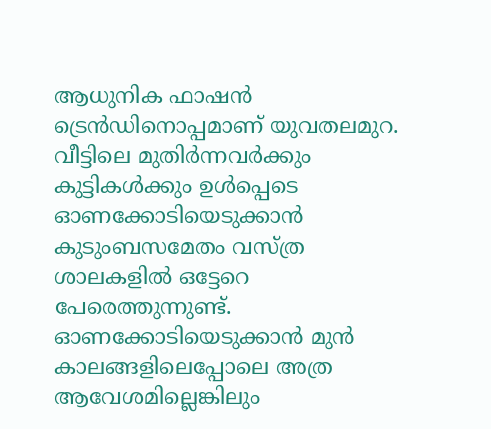ആധുനിക ഫാഷന്‍ ട്രെന്‍ഡിനൊപ്പമാണ് യുവതലമുറ. വീട്ടിലെ മുതിര്‍ന്നവര്‍ക്കും കുട്ടികള്‍ക്കും ഉള്‍പ്പെടെ ഓണക്കോടിയെടുക്കാന്‍ കുടുംബസമേതം വസ്ത്ര ശാലകളില്‍ ഒട്ടേറെ പേരെത്തുന്നുണ്ട്. ഓണക്കോടിയെടുക്കാന്‍ മുന്‍ കാലങ്ങളിലെപ്പോലെ അത്ര ആവേശമില്ലെങ്കിലും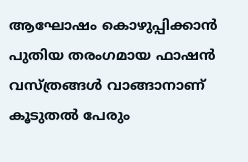ആഘോഷം കൊഴുപ്പിക്കാന്‍ പുതിയ തരംഗമായ ഫാഷന്‍ വസ്ത്രങ്ങള്‍ വാങ്ങാനാണ് കൂടുതല്‍ പേരും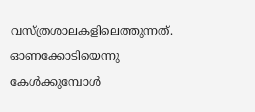വസ്ത്രശാലകളിലെത്തുന്നത്. ഓണക്കോടിയെന്നു കേള്‍ക്കുമ്പോള്‍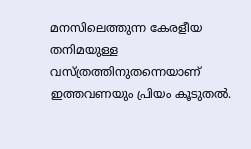മനസിലെത്തുന്ന കേരളീയ തനിമയുള്ള വസ്ത്രത്തിനുതന്നെയാണ് ഇത്തവണയും പ്രിയം കൂടുതല്‍.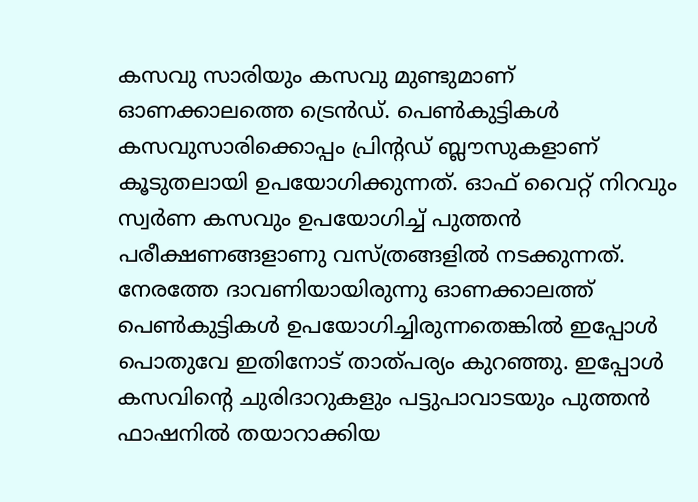കസവു സാരിയും കസവു മുണ്ടുമാണ് ഓണക്കാലത്തെ ട്രെന്‍ഡ്. പെണ്‍കുട്ടികള്‍ കസവുസാരിക്കൊപ്പം പ്രിന്റഡ് ബ്ലൗസുകളാണ് കൂടുതലായി ഉപയോഗിക്കുന്നത്. ഓഫ് വൈറ്റ് നിറവും സ്വര്‍ണ കസവും ഉപയോഗിച്ച് പുത്തന്‍ പരീക്ഷണങ്ങളാണു വസ്ത്രങ്ങളില്‍ നടക്കുന്നത്. നേരത്തേ ദാവണിയായിരുന്നു ഓണക്കാലത്ത് പെണ്‍കുട്ടികള്‍ ഉപയോഗിച്ചിരുന്നതെങ്കില്‍ ഇപ്പോള്‍ പൊതുവേ ഇതിനോട് താത്പര്യം കുറഞ്ഞു. ഇപ്പോള്‍ കസവിന്റെ ചുരിദാറുകളും പട്ടുപാവാടയും പുത്തന്‍ ഫാഷനില്‍ തയാറാക്കിയ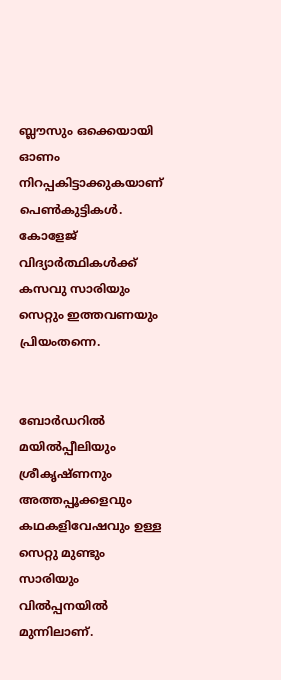ബ്ലൗസും ഒക്കെയായി ഓണം നിറപ്പകിട്ടാക്കുകയാണ് പെണ്‍കുട്ടികള്‍. കോളേജ് വിദ്യാര്‍ത്ഥികള്‍ക്ക് കസവു സാരിയും സെറ്റും ഇത്തവണയും പ്രിയംതന്നെ.


ബോര്‍ഡറില്‍ മയില്‍പ്പീലിയും ശ്രീകൃഷ്ണനും അത്തപ്പൂക്കളവും കഥകളിവേഷവും ഉള്ള സെറ്റു മുണ്ടും സാരിയും വില്‍പ്പനയില്‍ മുന്നിലാണ്.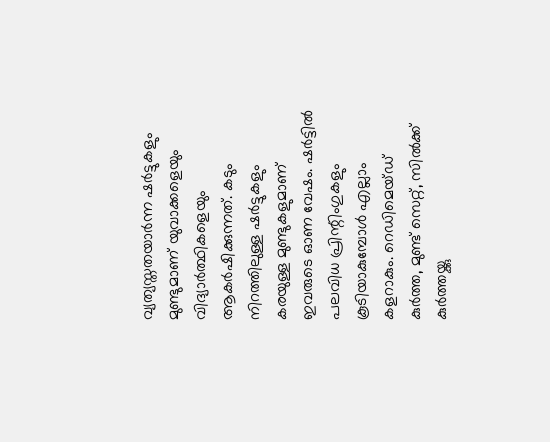വ്യത്യസ്തതയാര്‍ന്ന ഷര്‍ട്ടുകളും മുണ്ടുമാണ് യുവാക്കളെയും വിദ്യാര്‍ത്ഥികളെയും ആകര്‍ഷിക്കുന്നത്. കടും നിറത്തിലുള്ള ഷര്‍ട്ടുകളും കരയുള്ള മുണ്ടുകളുമാണ് ഇവരുടെ ഓണ വേഷം. ഷര്‍ട്ടില്‍ പലവിധ പ്രിന്റിംഗുകളും കൂടിയാകുമ്പോള്‍ എല്ലാം കളറാകും. റെഡിമെയ്ഡ് കുര്‍ത്ത, മുണ്ട് സെറ്റ്, സില്‍ക്ക് കുര്‍ത്തയ്ക്കു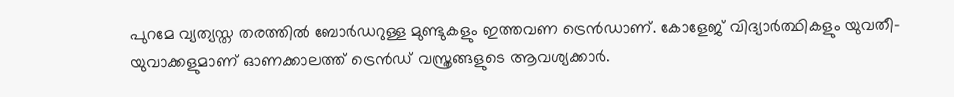പുറമേ വ്യത്യസ്ത തരത്തില്‍ ബോര്‍ഡറുള്ള മുണ്ടുകളും ഇത്തവണ ട്രെന്‍ഡാണ്. കോളേജ് വിദ്യാര്‍ത്ഥികളും യുവതീ-യുവാക്കളുമാണ് ഓണക്കാലത്ത് ട്രെന്‍ഡ് വസ്ത്രങ്ങളുടെ ആവശ്യക്കാര്‍.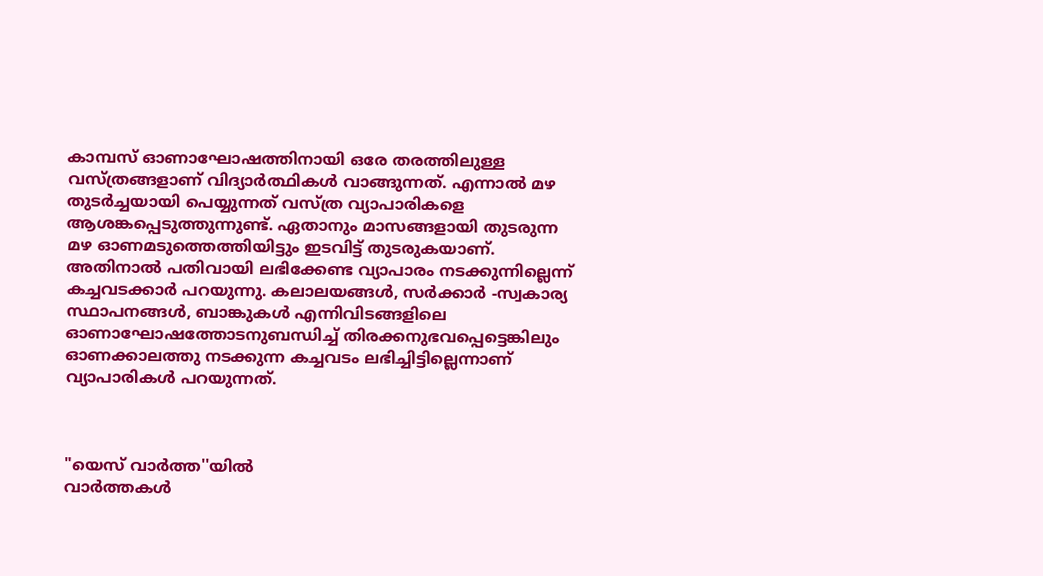കാമ്പസ് ഓണാഘോഷത്തിനായി ഒരേ തരത്തിലുള്ള വസ്ത്രങ്ങളാണ് വിദ്യാര്‍ത്ഥികള്‍ വാങ്ങുന്നത്. എന്നാല്‍ മഴ തുടര്‍ച്ചയായി പെയ്യുന്നത് വസ്ത്ര വ്യാപാരികളെ ആശങ്കപ്പെടുത്തുന്നുണ്ട്. ഏതാനും മാസങ്ങളായി തുടരുന്ന മഴ ഓണമടുത്തെത്തിയിട്ടും ഇടവിട്ട് തുടരുകയാണ്. അതിനാല്‍ പതിവായി ലഭിക്കേണ്ട വ്യാപാരം നടക്കുന്നില്ലെന്ന് കച്ചവടക്കാര്‍ പറയുന്നു. കലാലയങ്ങള്‍, സര്‍ക്കാര്‍ -സ്വകാര്യ സ്ഥാപനങ്ങള്‍, ബാങ്കുകള്‍ എന്നിവിടങ്ങളിലെ ഓണാഘോഷത്തോടനുബന്ധിച്ച് തിരക്കനുഭവപ്പെട്ടെങ്കിലും ഓണക്കാലത്തു നടക്കുന്ന കച്ചവടം ലഭിച്ചിട്ടില്ലെന്നാണ് വ്യാപാരികള്‍ പറയുന്നത്.



"യെസ് വാർത്ത''യിൽ
വാർത്തകൾ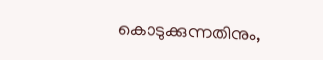കൊടുക്കുന്നതിനും,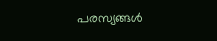പരസ്യങ്ങൾ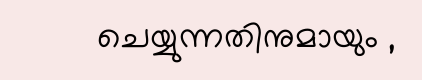ചെയ്യുന്നതിനുമായും ,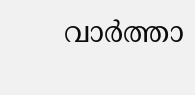വാർത്താ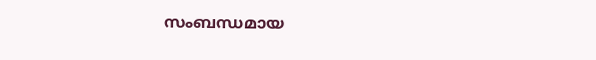സംബന്ധമായ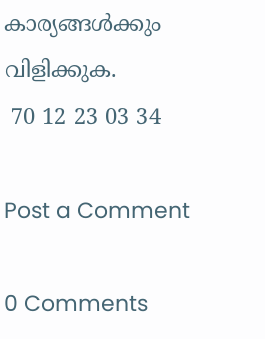കാര്യങ്ങൾക്കും
വിളിക്കുക.
 70 12 23 03 34

Post a Comment

0 Comments